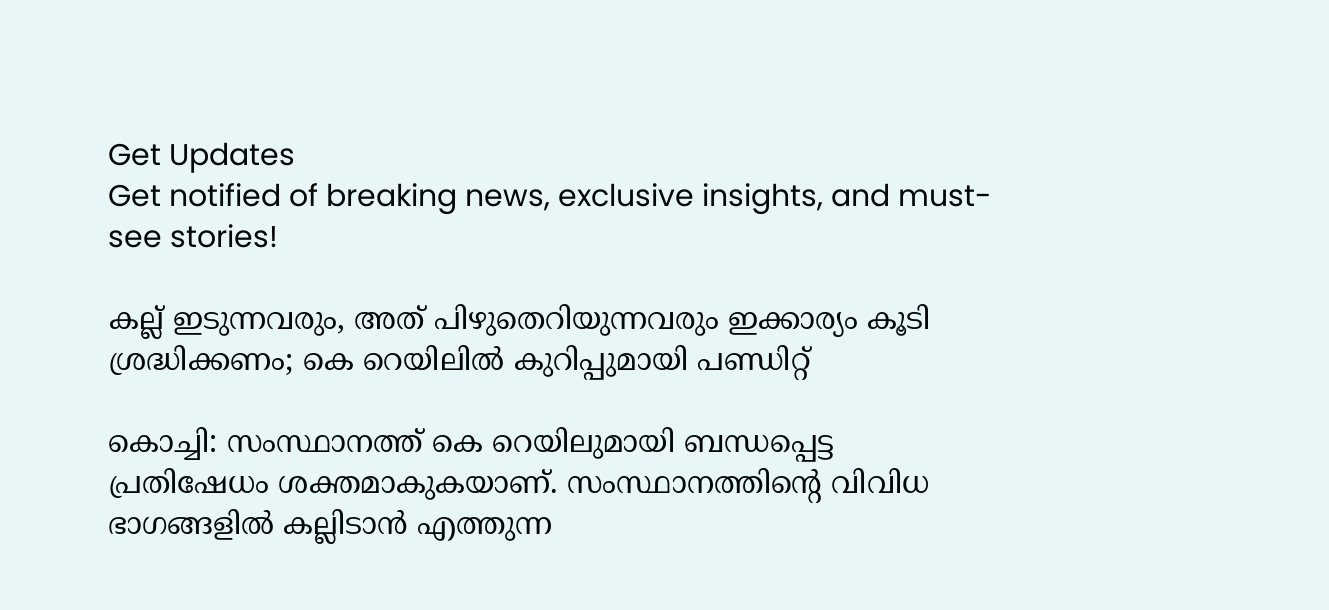Get Updates
Get notified of breaking news, exclusive insights, and must-see stories!

കല്ല് ഇടുന്നവരും, അത് പിഴുതെറിയുന്നവരും ഇക്കാര്യം കൂടി ശ്രദ്ധിക്കണം; കെ റെയിലില്‍ കുറിപ്പുമായി പണ്ഡിറ്റ്

കൊച്ചി: സംസ്ഥാനത്ത് കെ റെയിലുമായി ബന്ധപ്പെട്ട പ്രതിഷേധം ശക്തമാകുകയാണ്. സംസ്ഥാനത്തിന്റെ വിവിധ ഭാഗങ്ങളില്‍ കല്ലിടാന്‍ എത്തുന്ന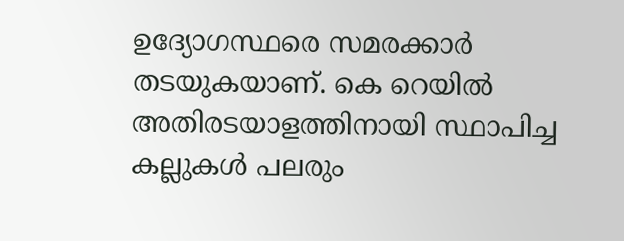ഉദ്യോഗസ്ഥരെ സമരക്കാര്‍ തടയുകയാണ്. കെ റെയില്‍ അതിരടയാളത്തിനായി സ്ഥാപിച്ച കല്ലുകള്‍ പലരും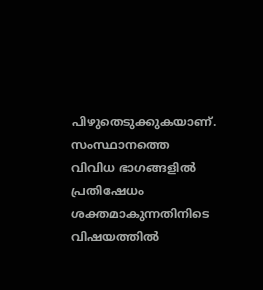പിഴുതെടുക്കുകയാണ്. സംസ്ഥാനത്തെ വിവിധ ഭാഗങ്ങളില്‍ പ്രതിഷേധം ശക്തമാകുന്നതിനിടെ വിഷയത്തില്‍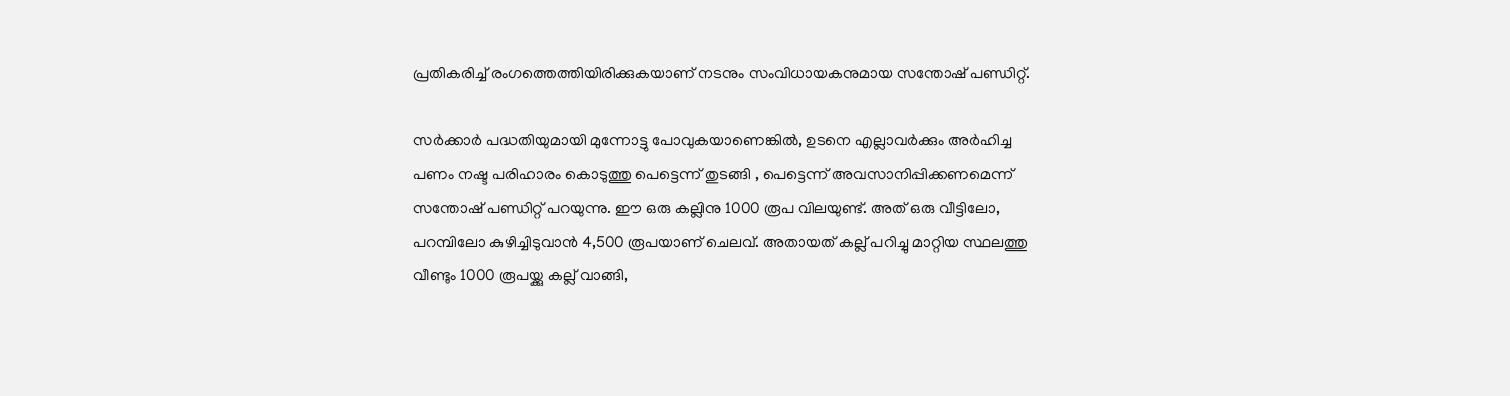പ്രതികരിച്ച് രംഗത്തെത്തിയിരിക്കുകയാണ് നടനും സംവിധായകനുമായ സന്തോഷ് പണ്ഡിറ്റ്.

സര്‍ക്കാര്‍ പദ്ധതിയുമായി മുന്നോട്ടു പോവുകയാണെങ്കില്‍, ഉടനെ എല്ലാവര്‍ക്കും അര്‍ഹിച്ച പണം നഷ്ട പരിഹാരം കൊടുത്തു പെട്ടെന്ന് തുടങ്ങി , പെട്ടെന്ന് അവസാനിപ്പിക്കണമെന്ന് സന്തോഷ് പണ്ഡിറ്റ് പറയുന്നു. ഈ ഒരു കല്ലിനു 1000 രൂപ വിലയുണ്ട്. അത് ഒരു വീട്ടിലോ, പറമ്പിലോ കുഴിച്ചിടുവാന്‍ 4,500 രൂപയാണ് ചെലവ്. അതായത് കല്ല് പറിച്ചു മാറ്റിയ സ്ഥലത്തു വീണ്ടും 1000 രൂപയ്ക്കു കല്ല് വാങ്ങി,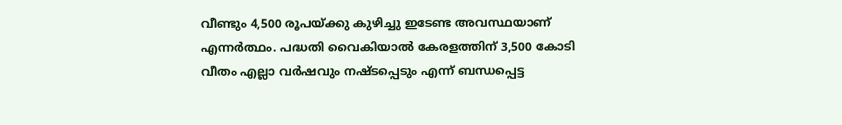വീണ്ടും 4,500 രൂപയ്ക്കു കുഴിച്ചു ഇടേണ്ട അവസ്ഥയാണ് എന്നര്‍ത്ഥം. പദ്ധതി വൈകിയാല്‍ കേരളത്തിന് 3,500 കോടി വീതം എല്ലാ വര്‍ഷവും നഷ്ടപ്പെടും എന്ന് ബന്ധപ്പെട്ട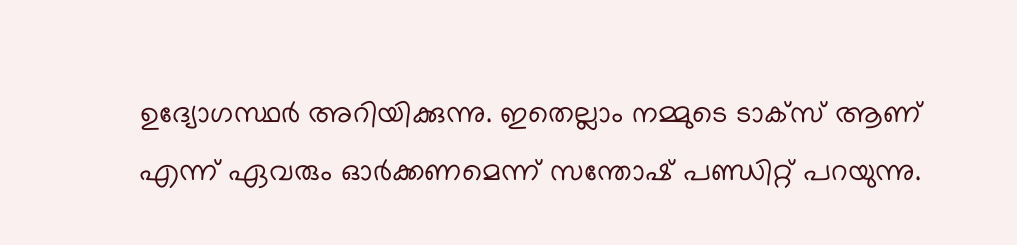ഉദ്യോഗസ്ഥര്‍ അറിയിക്കുന്നു. ഇതെല്ലാം നമ്മുടെ ടാക്‌സ് ആണ് എന്ന് ഏവരും ഓര്‍ക്കണമെന്ന് സന്തോഷ് പണ്ഡിറ്റ് പറയുന്നു.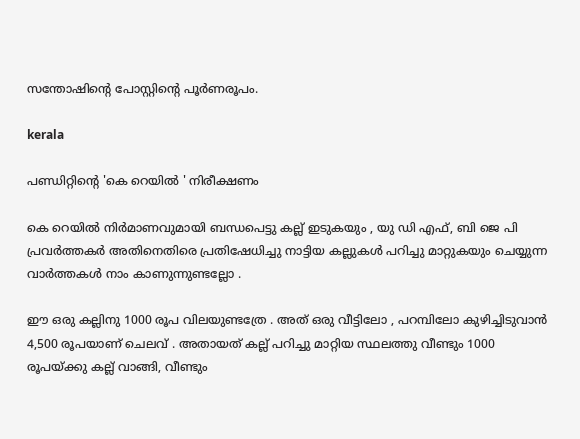സന്തോഷിന്റെ പോസ്റ്റിന്റെ പൂര്‍ണരൂപം.

kerala

പണ്ഡിറ്റിന്റെ 'കെ റെയില്‍ ' നിരീക്ഷണം

കെ റെയില്‍ നിര്‍മാണവുമായി ബന്ധപെട്ടു കല്ല് ഇടുകയും , യു ഡി എഫ്, ബി ജെ പി പ്രവര്‍ത്തകര്‍ അതിനെതിരെ പ്രതിഷേധിച്ചു നാട്ടിയ കല്ലുകള്‍ പറിച്ചു മാറ്റുകയും ചെയ്യുന്ന വാര്‍ത്തകള്‍ നാം കാണുന്നുണ്ടല്ലോ .

ഈ ഒരു കല്ലിനു 1000 രൂപ വിലയുണ്ടത്രേ . അത് ഒരു വീട്ടിലോ , പറമ്പിലോ കുഴിച്ചിടുവാന്‍ 4,500 രൂപയാണ് ചെലവ് . അതായത് കല്ല് പറിച്ചു മാറ്റിയ സ്ഥലത്തു വീണ്ടും 1000 രൂപയ്ക്കു കല്ല് വാങ്ങി, വീണ്ടും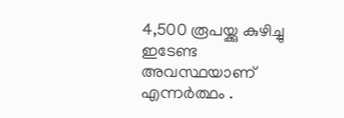4,500 രൂപയ്ക്കു കുഴിച്ചു ഇടേണ്ട അവസ്ഥയാണ് എന്നര്‍ത്ഥം .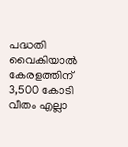പദ്ധതി വൈകിയാല്‍ കേരളത്തിന് 3,500 കോടി വീതം എല്ലാ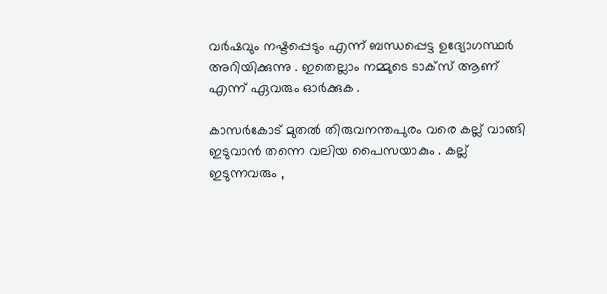വര്‍ഷവും നഷ്ടപ്പെടും എന്ന് ബന്ധപ്പെട്ട ഉദ്യോഗസ്ഥര്‍ അറിയിക്കുന്നു . ഇതെല്ലാം നമ്മുടെ ടാക്‌സ് ആണ് എന്ന് ഏവരും ഓര്‍ക്കുക .

കാസര്‍കോട് മുതല്‍ തിരുവനന്തപുരം വരെ കല്ല് വാങ്ങി ഇടുവാന്‍ തന്നെ വലിയ പൈസയാകും . കല്ല് ഇടുന്നവരും ,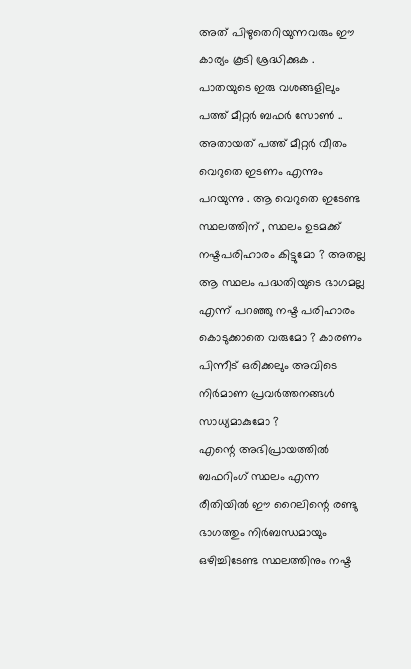അത് പിഴുതെറിയുന്നവരും ഈ കാര്യം കൂടി ശ്രദ്ധിക്കുക . പാതയുടെ ഇരു വശങ്ങളിലും പത്ത് മീറ്റര്‍ ബഫര്‍ സോണ്‍ .. അതായത് പത്ത് മീറ്റര്‍ വീതം വെറുതെ ഇടണം എന്നും പറയുന്നു . ആ വെറുതെ ഇടേണ്ട സ്ഥലത്തിന് , സ്ഥലം ഉടമക്ക് നഷ്ടപരിഹാരം കിട്ടുമോ ? അതല്ല ആ സ്ഥലം പദ്ധതിയുടെ ഭാഗമല്ല എന്ന് പറഞ്ഞു നഷ്ട പരിഹാരം കൊടുക്കാതെ വരുമോ ? കാരണം പിന്നീട് ഒരിക്കലും അവിടെ നിര്‍മാണ പ്രവര്‍ത്തനങ്ങള്‍ സാധ്യമാകുമോ ?
എന്റെ അഭിപ്രായത്തില്‍ ബഫറിംഗ് സ്ഥലം എന്ന രീതിയില്‍ ഈ റൈലിന്റെ രണ്ടു ഭാഗത്തും നിര്‍ബന്ധമായും ഒഴിച്ചിടേണ്ട സ്ഥലത്തിനും നഷ്ട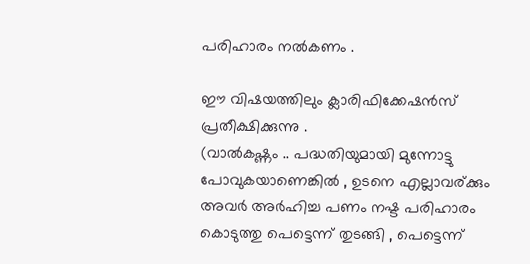പരിഹാരം നല്‍കണം .

ഈ വിഷയത്തിലും ക്ലാരിഫിക്കേഷന്‍സ് പ്രതീക്ഷിക്കുന്നു .
(വാല്‍കഷ്ണം .. പദ്ധതിയുമായി മുന്നോട്ടു പോവുകയാണെങ്കില്‍ , ഉടനെ എല്ലാവര്ക്കും അവര്‍ അര്‍ഹിച്ച പണം നഷ്ട പരിഹാരം കൊടുത്തു പെട്ടെന്ന് തുടങ്ങി , പെട്ടെന്ന്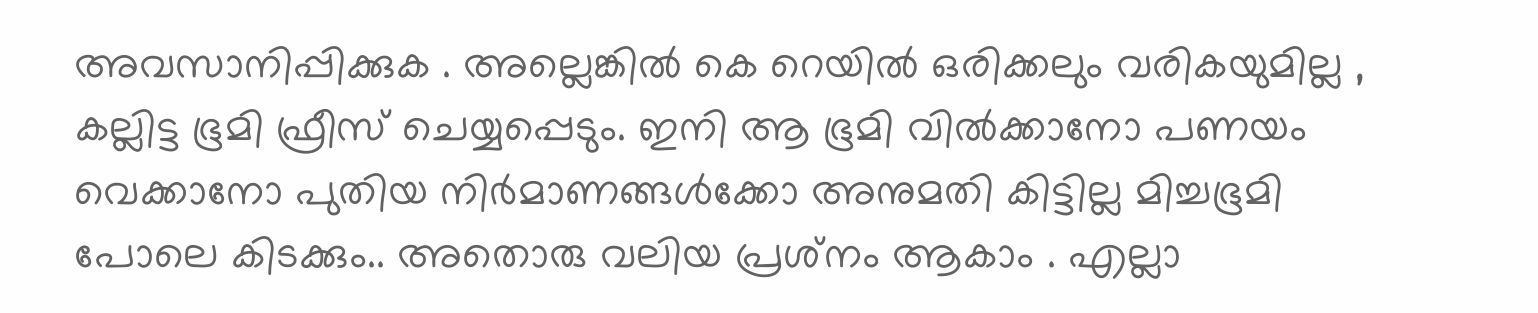അവസാനിപ്പിക്കുക . അല്ലെങ്കില്‍ കെ റെയില്‍ ഒരിക്കലും വരികയുമില്ല ,
കല്ലിട്ട ഭൂമി ഫ്രീസ് ചെയ്യപ്പെടും. ഇനി ആ ഭൂമി വില്‍ക്കാനോ പണയം വെക്കാനോ പുതിയ നിര്‍മാണങ്ങള്‍ക്കോ അനുമതി കിട്ടില്ല മിച്ചഭൂമി പോലെ കിടക്കും.. അതൊരു വലിയ പ്രശ്‌നം ആകാം . എല്ലാ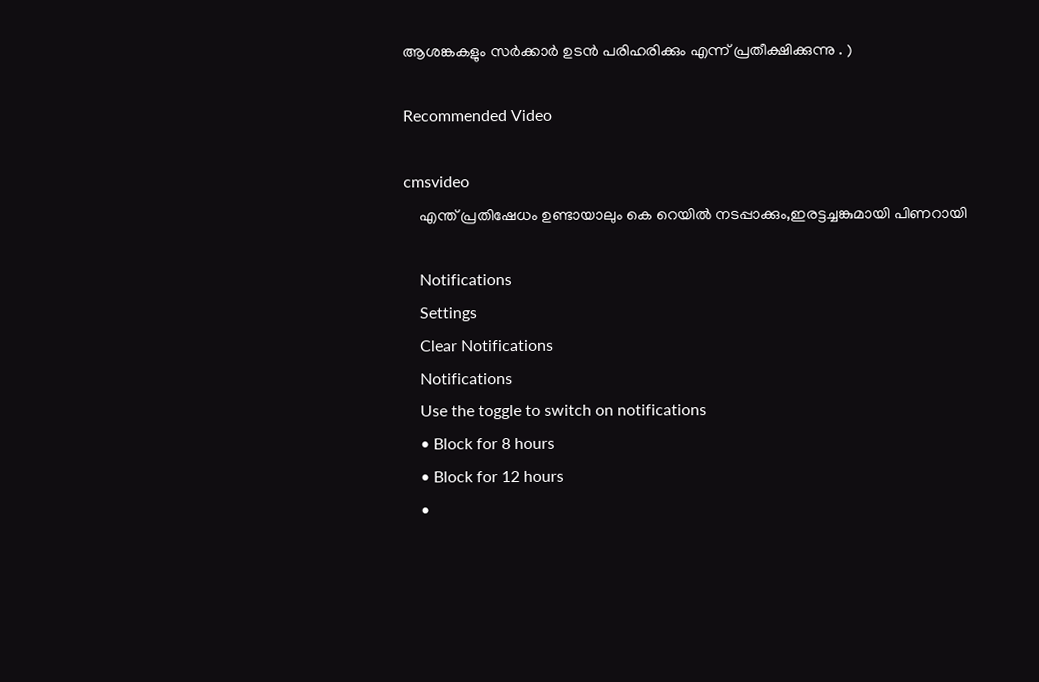ആശങ്കകളും സര്‍ക്കാര്‍ ഉടന്‍ പരിഹരിക്കും എന്ന് പ്രതീക്ഷിക്കുന്നു . )

Recommended Video

cmsvideo
    എന്ത് പ്രതിഷേധം ഉണ്ടായാലും കെ റെയിൽ നടപ്പാക്കും,ഇരട്ടച്ചങ്കുമായി പിണറായി

    Notifications
    Settings
    Clear Notifications
    Notifications
    Use the toggle to switch on notifications
    • Block for 8 hours
    • Block for 12 hours
    •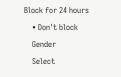Block for 24 hours
    • Don't block
    Gender
    Select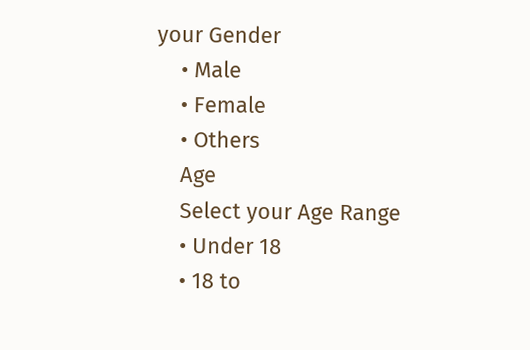your Gender
    • Male
    • Female
    • Others
    Age
    Select your Age Range
    • Under 18
    • 18 to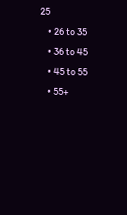25
    • 26 to 35
    • 36 to 45
    • 45 to 55
    • 55+